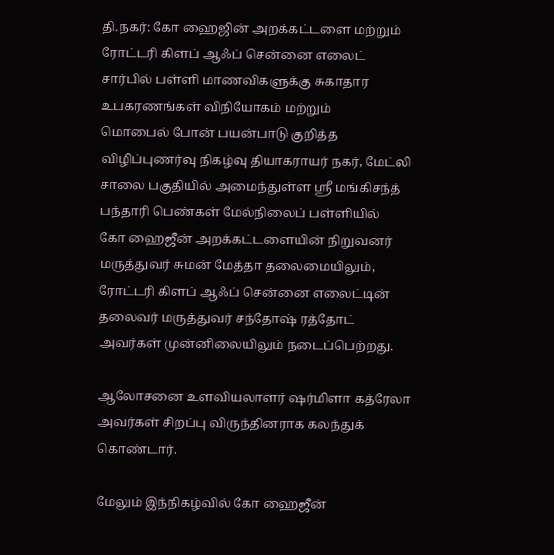தி.நகர்: கோ ஹைஜின் அறக்கட்டளை மற்றும் ரோட்டரி கிளப் ஆஃப் சென்னை எலைட் சார்பில் பள்ளி மாணவிகளுக்கு சுகாதார உபகரணங்கள் விநியோகம் மற்றும்
மொபைல் போன் பயன்பாடு குறித்த விழிப்புணர்வு நிகழ்வு தியாகராயர் நகர், மேட்லி சாலை பகுதியில் அமைந்துள்ள ஸ்ரீ மங்கிசந்த் பந்தாரி பெண்கள் மேல்நிலைப் பள்ளியில்
கோ ஹைஜீன் அறக்கட்டளையின் நிறுவனர் மருத்துவர் சுமன் மேத்தா தலைமையிலும், ரோட்டரி கிளப் ஆஃப் சென்னை எலைட்டின் தலைவர் மருத்துவர் சந்தோஷ் ரத்தோட் அவர்கள் முன்னிலையிலும் நடைப்பெற்றது.

ஆலோசனை உளவியலாளர் ஷர்மிளா கத்ரேலா அவர்கள் சிறப்பு விருந்தினராக கலந்துக் கொண்டார்.

மேலும் இந்நிகழ்வில் கோ ஹைஜீன்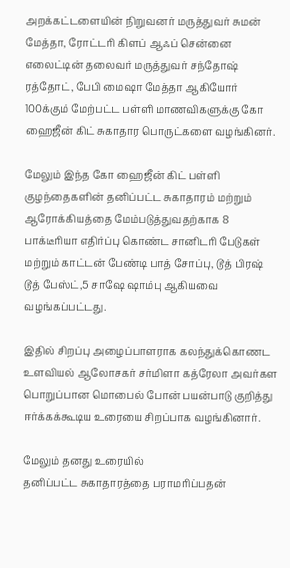அறக்கட்டளையின் நிறுவனர் மருத்துவர் சுமன் மேத்தா, ரோட்டரி கிளப் ஆஃப் சென்னை எலைட்டின் தலைவர் மருத்துவர் சந்தோஷ் ரத்தோட், பேபி மைஷா மேத்தா ஆகியோர் 100க்கும் மேற்பட்ட பள்ளி மாணவிகளுக்கு கோ ஹைஜீன் கிட் சுகாதார பொருட்களை வழங்கினர்.

மேலும் இந்த கோ ஹைஜீன் கிட் பள்ளி குழந்தைகளின் தனிப்பட்ட சுகாதாரம் மற்றும் ஆரோக்கியத்தை மேம்படுத்துவதற்காக 8 பாக்டீரியா எதிர்ப்பு கொண்ட சானிடரி பேடுகள் மற்றும் காட்டன் பேண்டி பாத் சோப்பு, டூத் பிரஷ் டூத் பேஸ்ட்,5 சாஷே ஷாம்பு ஆகியவை வழங்கப்பட்டது.

இதில் சிறப்பு அழைப்பாளராக கலந்துக்கொணட உளவியல் ஆலோசகர் சர்மிளா கத்ரேலா அவர்கள பொறுப்பான மொபைல் போன் பயன்பாடு குறித்து ஈர்க்கக்கூடிய உரையை சிறப்பாக வழங்கினார்.

மேலும் தனது உரையில்
தனிப்பட்ட சுகாதாரத்தை பராமரிப்பதன்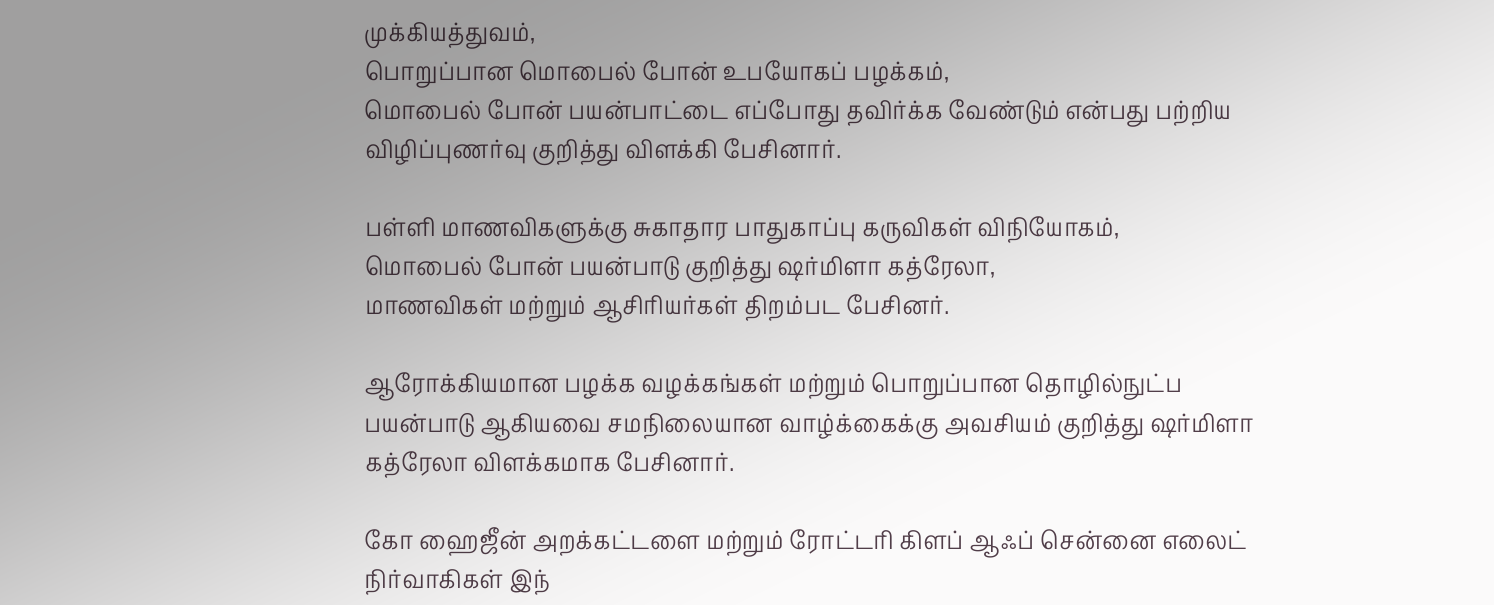முக்கியத்துவம்,
பொறுப்பான மொபைல் போன் உபயோகப் பழக்கம்,
மொபைல் போன் பயன்பாட்டை எப்போது தவிர்க்க வேண்டும் என்பது பற்றிய விழிப்புணர்வு குறித்து விளக்கி பேசினார்.

பள்ளி மாணவிகளுக்கு சுகாதார பாதுகாப்பு கருவிகள் விநியோகம்,
மொபைல் போன் பயன்பாடு குறித்து ஷர்மிளா கத்ரேலா,
மாணவிகள் மற்றும் ஆசிரியர்கள் திறம்பட பேசினர்.

ஆரோக்கியமான பழக்க வழக்கங்கள் மற்றும் பொறுப்பான தொழில்நுட்ப பயன்பாடு ஆகியவை சமநிலையான வாழ்க்கைக்கு அவசியம் குறித்து ஷர்மிளா கத்ரேலா விளக்கமாக பேசினார்.

கோ ஹைஜீன் அறக்கட்டளை மற்றும் ரோட்டரி கிளப் ஆஃப் சென்னை எலைட் நிர்வாகிகள் இந்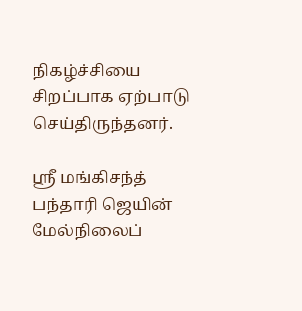நிகழ்ச்சியை சிறப்பாக ஏற்பாடு செய்திருந்தனர்.

ஸ்ரீ மங்கிசந்த் பந்தாரி ஜெயின் மேல்நிலைப்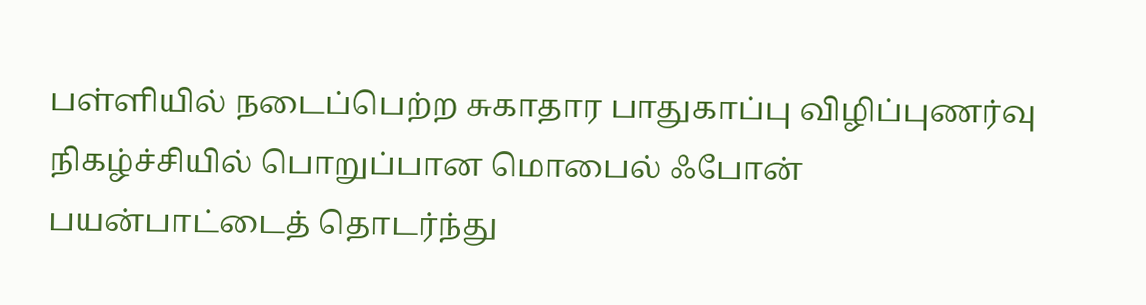பள்ளியில் நடைப்பெற்ற சுகாதார பாதுகாப்பு விழிப்புணர்வு நிகழ்ச்சியில் பொறுப்பான மொபைல் ஃபோன் பயன்பாட்டைத் தொடர்ந்து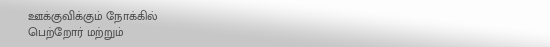ஊக்குவிக்கும் நோக்கில்
பெற்றோர் மற்றும்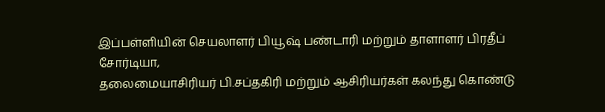இப்பள்ளியின் செயலாளர் பியூஷ் பண்டாரி மற்றும் தாளாளர் பிரதீப் சோர்டியா,
தலைமையாசிரியர் பி.சப்தகிரி மற்றும் ஆசிரியர்கள் கலந்து கொண்டு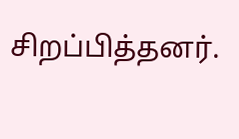சிறப்பித்தனர்.